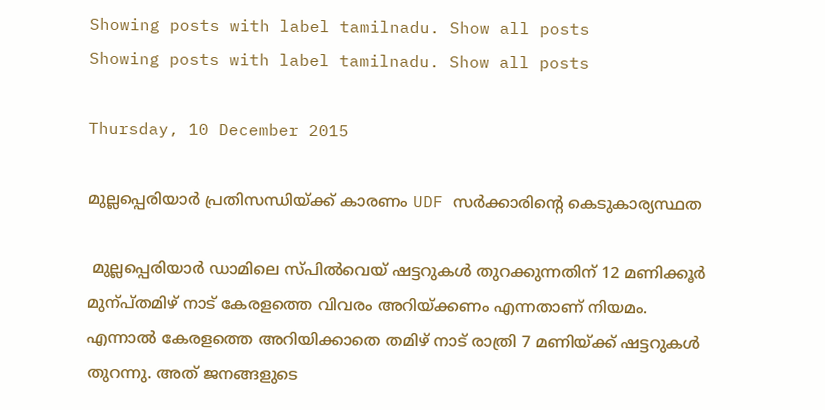Showing posts with label tamilnadu. Show all posts
Showing posts with label tamilnadu. Show all posts

Thursday, 10 December 2015

മുല്ലപ്പെരിയാര്‍ പ്രതിസന്ധിയ്ക്ക് കാരണം UDF സര്‍ക്കാരിന്‍റെ കെടുകാര്യസ്ഥത

 മുല്ലപ്പെരിയാര്‍ ഡാമിലെ സ്പില്‍വെയ് ഷട്ടറുകള്‍ തുറക്കുന്നതിന് 12 മണിക്കൂര്‍ മുന്പ്തമിഴ് നാട് കേരളത്തെ വിവരം അറിയ്ക്കണം എന്നതാണ് നിയമം. എന്നാല്‍ കേരളത്തെ അറിയിക്കാതെ തമിഴ് നാട് രാത്രി 7 മണിയ്ക്ക് ഷട്ടറുകള്‍ തുറന്നു. അത് ജനങ്ങളുടെ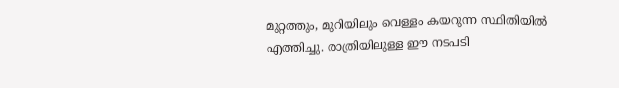മുറ്റത്തും, മുറിയിലും വെള്ളം കയറുന്ന സ്ഥിതിയില്‍ എത്തിച്ചു. രാത്രിയിലുള്ള ഈ നടപടി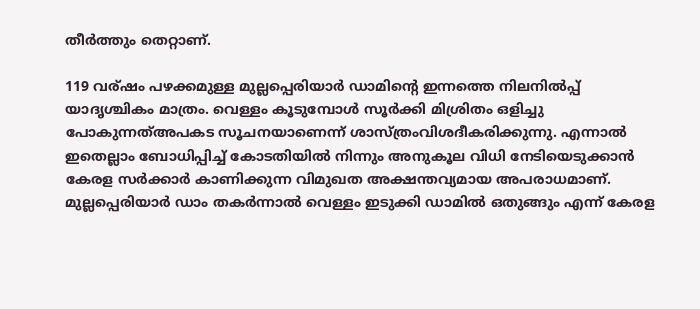തീര്‍ത്തും തെറ്റാണ്.

119 വര്ഷം പഴക്കമുള്ള മുല്ലപ്പെരിയാര്‍ ഡാമിന്‍റെ ഇന്നത്തെ നിലനില്‍പ്പ്‌ യാദൃശ്ചികം മാത്രം. വെള്ളം കൂടുമ്പോള്‍ സൂര്‍ക്കി മിശ്രിതം ഒളിച്ചു പോകുന്നത്അപകട സൂചനയാണെന്ന് ശാസ്ത്രംവിശദീകരിക്കുന്നു. എന്നാല്‍ ഇതെല്ലാം ബോധിപ്പിച്ച് കോടതിയില്‍ നിന്നും അനുകൂല വിധി നേടിയെടുക്കാന്‍ കേരള സര്‍ക്കാര്‍ കാണിക്കുന്ന വിമുഖത അക്ഷന്തവ്യമായ അപരാധമാണ്. മുല്ലപ്പെരിയാര്‍ ഡാം തകര്‍ന്നാല്‍ വെള്ളം ഇടുക്കി ഡാമില്‍ ഒതുങ്ങും എന്ന് കേരള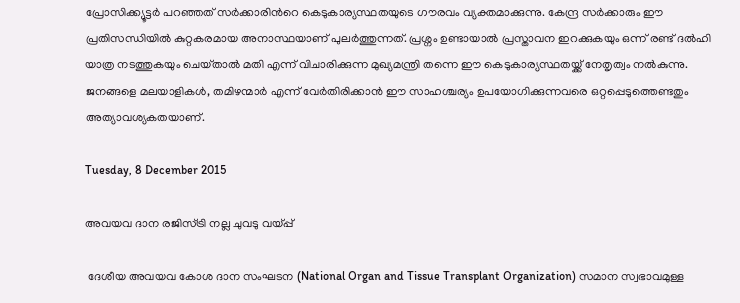പ്രോസിക്ക്യൂട്ടര്‍ പറഞ്ഞത് സര്‍ക്കാരിന്‍റെ കെടുകാര്യസ്ഥതയുടെ ഗൗരവം വ്യക്തമാക്കുന്നു. കേന്ദ്ര സര്‍ക്കാരും ഈ പ്രതിസന്ധിയില്‍ കുറ്റകരമായ അനാസ്ഥയാണ് പുലര്‍ത്തുന്നത്. പ്രശ്നം ഉണ്ടായാല്‍ പ്രസ്താവന ഇറക്കുകയും ഒന്ന് രണ്ട് ദല്‍ഹി യാത്ര നടത്തുകയും ചെയ്‌താല്‍ മതി എന്ന് വിചാരിക്കുന്ന മുഖ്യമന്ത്രി തന്നെ ഈ കെടുകാര്യസ്ഥതയ്ക്ക് നേതൃത്വം നല്‍കുന്നു. ജനങ്ങളെ മലയാളികള്‍, തമിഴന്മാര്‍ എന്ന് വേര്‍തിരിക്കാന്‍ ഈ സാഹശ്ചര്യം ഉപയോഗിക്കുന്നവരെ ഒറ്റപ്പെടുത്തെണ്ടതും അത്യാവശ്യകതയാണ്.

Tuesday, 8 December 2015

അവയവ ദാന രജിസ്ട്രി നല്ല ചുവടു വയ്പ്പ്

 ദേശീയ അവയവ കോശ ദാന സംഘടന (National Organ and Tissue Transplant Organization) സമാന സ്വഭാവമുള്ള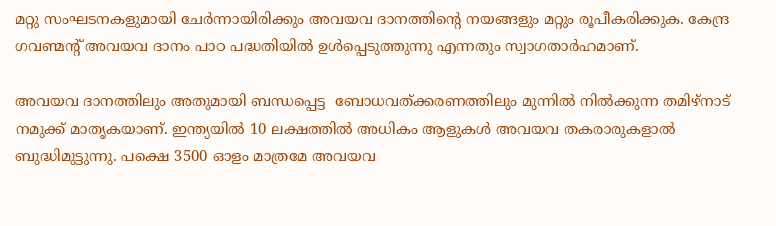മറ്റു സംഘടനകളുമായി ചേര്‍ന്നായിരിക്കും അവയവ ദാനത്തിന്‍റെ നയങ്ങളും മറ്റും രൂപീകരിക്കുക. കേന്ദ്ര ഗവണ്മന്റ് അവയവ ദാനം പാഠ പദ്ധതിയില്‍ ഉള്‍പ്പെടുത്തുന്നു എന്നതും സ്വാഗതാര്‍ഹമാണ്.

അവയവ ദാനത്തിലും അതുമായി ബന്ധപ്പെട്ട  ബോധവത്ക്കരണത്തിലും മുന്നില്‍ നില്‍ക്കുന്ന തമിഴ്നാട് നമുക്ക് മാതൃകയാണ്. ഇന്ത്യയില്‍ 10 ലക്ഷത്തില്‍ അധികം ആളുകള്‍ അവയവ തകരാരുകളാല്‍ ബുദ്ധിമുട്ടുന്നു. പക്ഷെ 3500 ഓളം മാത്രമേ അവയവ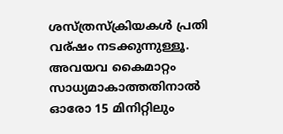ശസ്ത്രസ്ക്രിയകള്‍ പ്രതി വര്ഷം നടക്കുന്നുള്ളൂ. അവയവ കൈമാറ്റം സാധ്യമാകാത്തതിനാല്‍ ഓരോ 15 മിനിറ്റിലും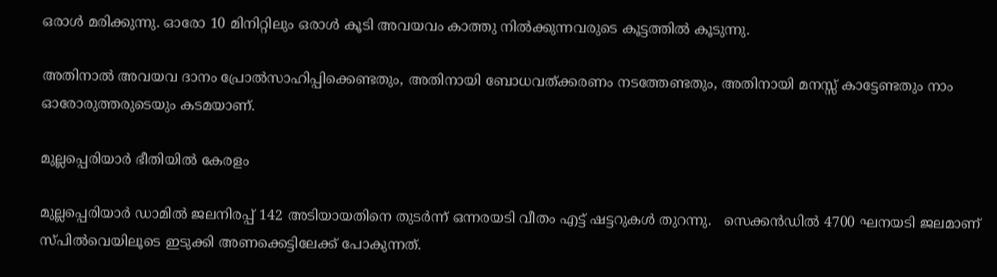ഒരാള്‍ മരിക്കുന്നു. ഓരോ 10 മിനിറ്റിലും ഒരാള്‍ കൂടി അവയവം കാത്തു നില്‍ക്കുന്നവരുടെ കൂട്ടത്തില്‍ കൂടുന്നു.

അതിനാല്‍ അവയവ ദാനം പ്രോല്‍സാഹിപ്പിക്കെണ്ടതും, അതിനായി ബോധവത്ക്കരണം നടത്തേണ്ടതും, അതിനായി മനസ്സ് കാട്ടേണ്ടതും നാം ഓരോരുത്തരുടെയും കടമയാണ്.

മുല്ലപ്പെരിയാർ ഭീതിയിൽ കേരളം

മുല്ലപ്പെരിയാര്‍ ഡാമിൽ ജലനിരപ്പ് 142 അടിയായതിനെ തുടര്‍ന്ന് ഒന്നരയടി വീതം എട്ട് ഷട്ടറുകള്‍ തുറന്നു.   സെക്കന്‍ഡില്‍ 4700 ഘനയടി ജലമാണ് സ്പിൽവെയിലൂടെ ഇടുക്കി അണക്കെട്ടിലേക്ക് പോകുന്നത്.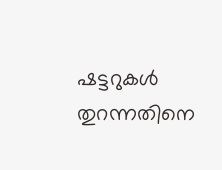ഷട്ടറുകള്‍ തുറന്നതിനെ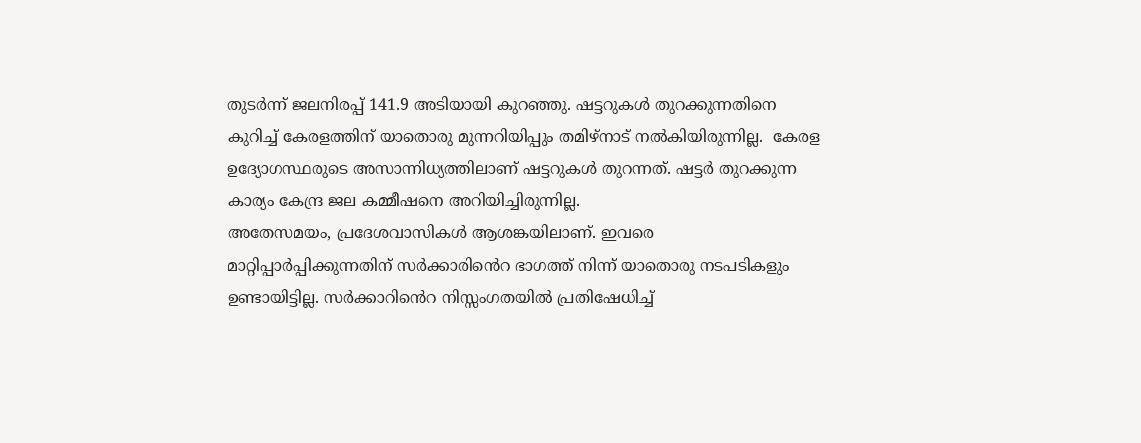തുടര്‍ന്ന് ജലനിരപ്പ് 141.9 അടിയായി കുറഞ്ഞു. ഷട്ടറുകള്‍ തുറക്കുന്നതിനെ കുറിച്ച് കേരളത്തിന് യാതൊരു മുന്നറിയിപ്പും തമിഴ്നാട് നല്‍കിയിരുന്നില്ല.  കേരള ഉദ്യോഗസ്ഥരുടെ അസാന്നിധ്യത്തിലാണ് ഷട്ടറുകള്‍ തുറന്നത്. ഷട്ടര്‍ തുറക്കുന്ന കാര്യം കേന്ദ്ര ജല കമ്മീഷനെ അറിയിച്ചിരുന്നില്ല.
അതേസമയം, പ്രദേശവാസികള്‍ ആശങ്കയിലാണ്. ഇവരെ മാറ്റിപ്പാര്‍പ്പിക്കുന്നതിന് സർക്കാരിൻെറ ഭാഗത്ത് നിന്ന് യാതൊരു നടപടികളും ഉണ്ടായിട്ടില്ല. സർക്കാറിൻെറ നിസ്സംഗതയിൽ പ്രതിഷേധിച്ച്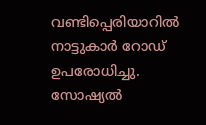വണ്ടിപ്പെരിയാറില്‍ നാട്ടുകാര്‍ റോഡ് ഉപരോധിച്ചു. സോഷ്യൽ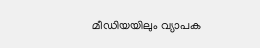മീഡിയയിലും വ്യാപക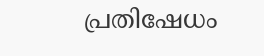പ്രതിഷേധം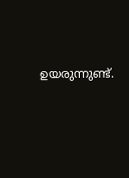ഉയരുന്നുണ്ട്.